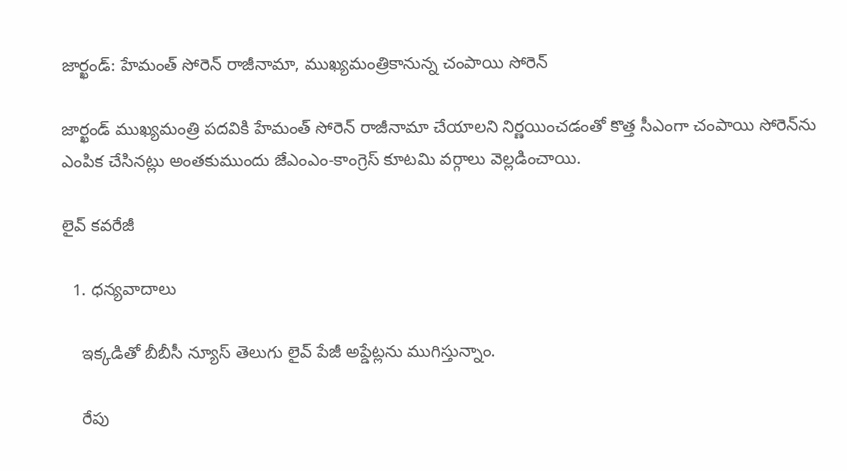జార్ఖండ్: హేమంత్ సోరెన్ రాజీనామా, ముఖ్యమంత్రికానున్న చంపాయి సోరెన్

జార్ఖండ్ ముఖ్యమంత్రి పదవికి హేమంత్ సోరెన్‌ రాజీనామా చేయాలని నిర్ణయించడంతో కొత్త సీఎంగా చంపాయి సోరెన్‌ను ఎంపిక చేసినట్లు అంతకుముందు జేఎంఎం-కాంగ్రెస్ కూటమి వర్గాలు వెల్లడించాయి.

లైవ్ కవరేజీ

  1. ధన్యవాదాలు

    ఇక్కడితో బీబీసీ న్యూస్ తెలుగు లైవ్ పేజీ అప్డేట్లను ముగిస్తున్నాం.

    రేపు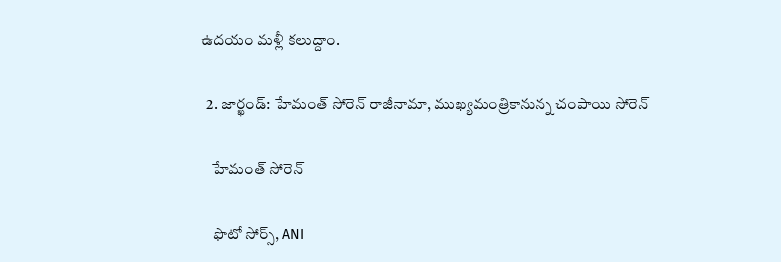ఉదయం మళ్లీ కలుద్దాం.

  2. జార్ఖండ్: హేమంత్ సోరెన్ రాజీనామా, ముఖ్యమంత్రికానున్న చంపాయి సోరెన్

    హేమంత్ సోరెన్

    ఫొటో సోర్స్, ANI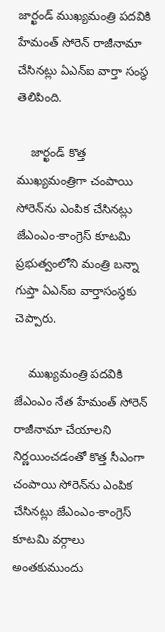జార్ఖండ్ ముఖ్యమంత్రి పదవికి హేమంత్ సోరెన్ రాజీనామా చేసినట్లు ఏఎన్ఐ వార్తా సంస్థ తెలిపింది.

    జార్ఖండ్ కొత్త ముఖ్యమంత్రిగా చంపాయి సోరెన్‌ను ఎంపిక చేసినట్లు జేఎంఎం-కాంగ్రెస్ కూటమి ప్రభుత్వంలోని మంత్రి బన్నా గుప్తా ఏఎన్ఐ వార్తాసంస్థకు చెప్పారు.

    ముఖ్యమంత్రి పదవికి జేఎంఎం నేత హేమంత్ సోరెన్ రాజీనామా చేయాలని నిర్ణయించడంతో కొత్త సీఎంగా చంపాయి సోరెన్‌ను ఎంపిక చేసినట్లు జేఎంఎం-కాంగ్రెస్ కూటమి వర్గాలు అంతకుముందు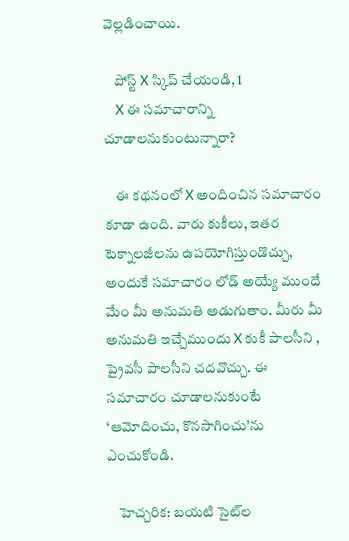వెల్లడించాయి.

    పోస్ట్‌ X స్కిప్ చేయండి, 1
    X ఈ సమాచారాన్ని చూడాలనుకుంటున్నారా?

    ఈ కథనంలో X అందించిన సమాచారం కూడా ఉంది. వారు కుకీలు, ఇతర టెక్నాలజీలను ఉపయోగిస్తుండొచ్చు, అందుకే సమాచారం లోడ్ అయ్యే ముందే మేం మీ అనుమతి అడుగుతాం. మీరు మీ అనుమతి ఇచ్చేముందు X కుకీ పాలసీని , ప్రైవసీ పాలసీని చదవొచ్చు. ఈ సమాచారం చూడాలనుకుంటే ‘ఆమోదించు, కొనసాగించు’ను ఎంచుకోండి.

    హెచ్చరిక: బయటి సైట్‌ల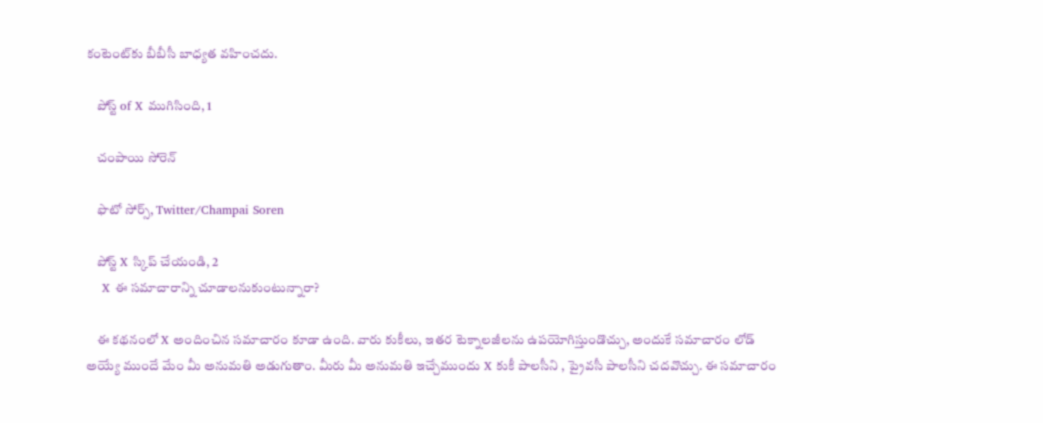కంటెంట్‌కు బీబీసీ బాధ్యత వహించదు.

    పోస్ట్ of X ముగిసింది, 1

    చంపాయి సోరెన్

    ఫొటో సోర్స్, Twitter/Champai Soren

    పోస్ట్‌ X స్కిప్ చేయండి, 2
    X ఈ సమాచారాన్ని చూడాలనుకుంటున్నారా?

    ఈ కథనంలో X అందించిన సమాచారం కూడా ఉంది. వారు కుకీలు, ఇతర టెక్నాలజీలను ఉపయోగిస్తుండొచ్చు, అందుకే సమాచారం లోడ్ అయ్యే ముందే మేం మీ అనుమతి అడుగుతాం. మీరు మీ అనుమతి ఇచ్చేముందు X కుకీ పాలసీని , ప్రైవసీ పాలసీని చదవొచ్చు. ఈ సమాచారం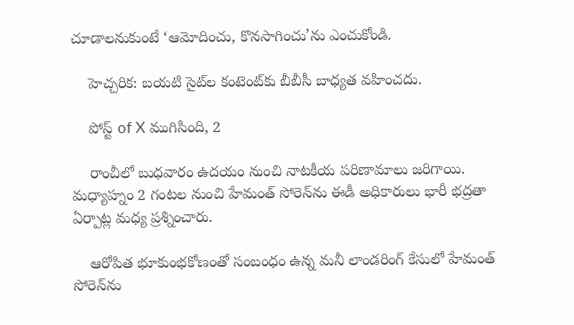చూడాలనుకుంటే ‘ఆమోదించు, కొనసాగించు’ను ఎంచుకోండి.

    హెచ్చరిక: బయటి సైట్‌ల కంటెంట్‌కు బీబీసీ బాధ్యత వహించదు.

    పోస్ట్ of X ముగిసింది, 2

    రాంచీలో బుధవారం ఉదయం నుంచి నాటకీయ పరిణామాలు జరిగాయి. మధ్యాహ్నం 2 గంటల నుంచి హేమంత్ సోరెన్‌ను ఈడీ అధికారులు భారీ భద్రతా ఏర్పాట్ల మధ్య ప్రశ్నించారు.

    ఆరోపిత భూకుంభకోణంతో సంబంధం ఉన్న మనీ లాండరింగ్ కేసులో హేమంత్ సోరెన్‌ను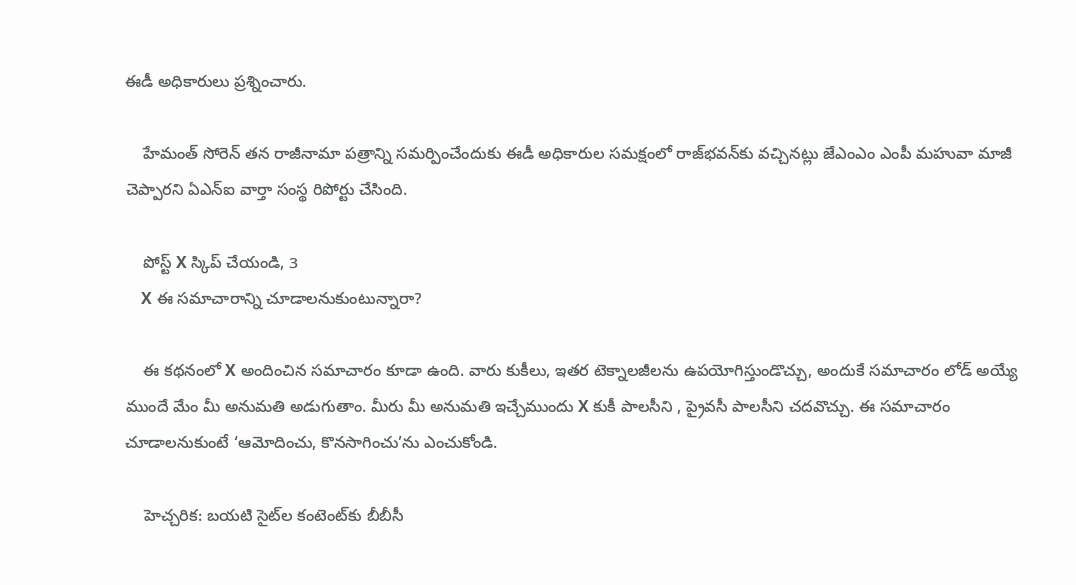ఈడీ అధికారులు ప్రశ్నించారు.

    హేమంత్ సోరెన్ తన రాజీనామా పత్రాన్ని సమర్పించేందుకు ఈడీ అధికారుల సమక్షంలో రాజ్‌భవన్‌కు వచ్చినట్లు జేఎంఎం ఎంపీ మహువా మాజీ చెప్పారని ఏఎన్ఐ వార్తా సంస్థ రిపోర్టు చేసింది.

    పోస్ట్‌ X స్కిప్ చేయండి, 3
    X ఈ సమాచారాన్ని చూడాలనుకుంటున్నారా?

    ఈ కథనంలో X అందించిన సమాచారం కూడా ఉంది. వారు కుకీలు, ఇతర టెక్నాలజీలను ఉపయోగిస్తుండొచ్చు, అందుకే సమాచారం లోడ్ అయ్యే ముందే మేం మీ అనుమతి అడుగుతాం. మీరు మీ అనుమతి ఇచ్చేముందు X కుకీ పాలసీని , ప్రైవసీ పాలసీని చదవొచ్చు. ఈ సమాచారం చూడాలనుకుంటే ‘ఆమోదించు, కొనసాగించు’ను ఎంచుకోండి.

    హెచ్చరిక: బయటి సైట్‌ల కంటెంట్‌కు బీబీసీ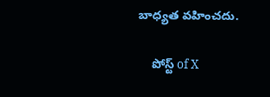బాధ్యత వహించదు.

    పోస్ట్ of X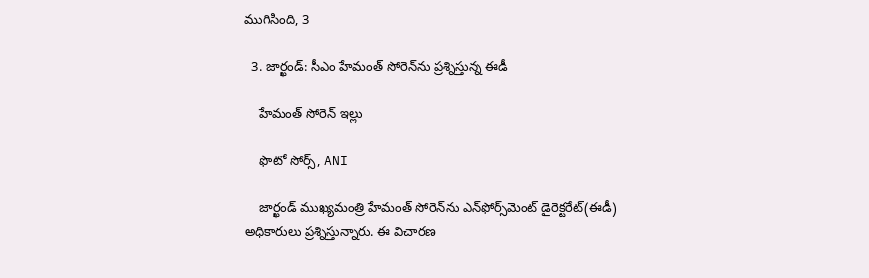ముగిసింది, 3

  3. జార్ఖండ్: సీఎం హేమంత్ సోరెన్‌ను ప్రశ్నిస్తున్న ఈడీ

    హేమంత్ సోరెన్ ఇల్లు

    ఫొటో సోర్స్, ANI

    జార్ఖండ్ ముఖ్యమంత్రి హేమంత్ సోరెన్‌ను ఎన్‌ఫోర్స్‌మెంట్ డైరెక్టరేట్(ఈడీ) అధికారులు ప్రశ్నిస్తున్నారు. ఈ విచారణ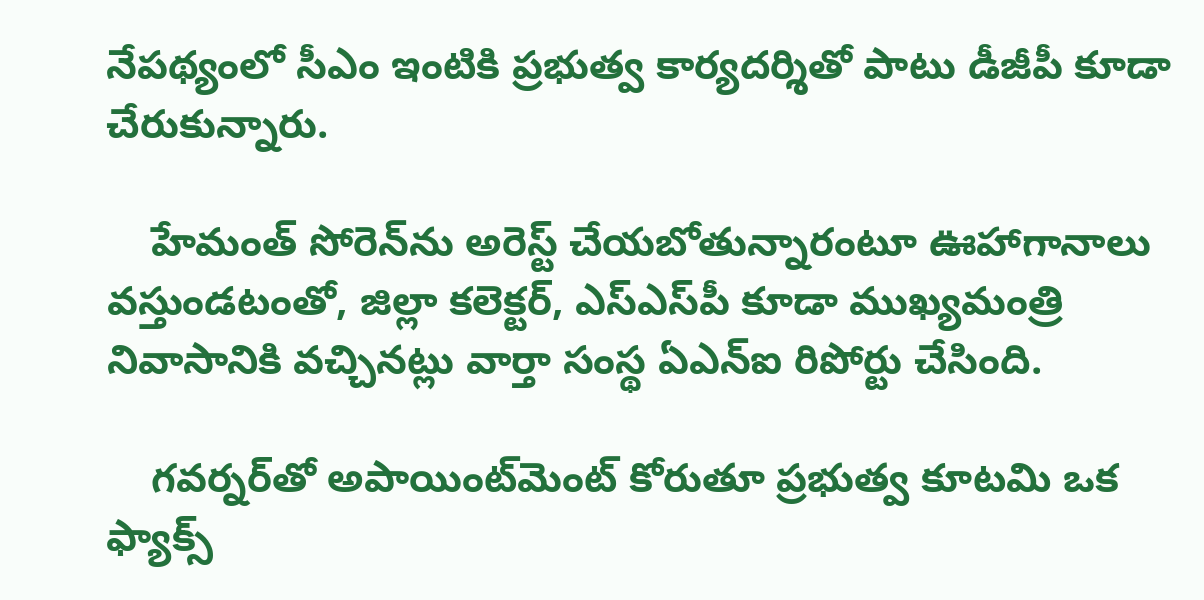నేపథ్యంలో సీఎం ఇంటికి ప్రభుత్వ కార్యదర్శితో పాటు డీజీపీ కూడా చేరుకున్నారు.

    హేమంత్ సోరెన్‌ను అరెస్ట్ చేయబోతున్నారంటూ ఊహాగానాలు వస్తుండటంతో, జిల్లా కలెక్టర్, ఎస్ఎస్‌పీ కూడా ముఖ్యమంత్రి నివాసానికి వచ్చినట్లు వార్తా సంస్థ ఏఎన్ఐ రిపోర్టు చేసింది.

    గవర్నర్‌తో అపాయింట్‌మెంట్ కోరుతూ ప్రభుత్వ కూటమి ఒక ఫ్యాక్స్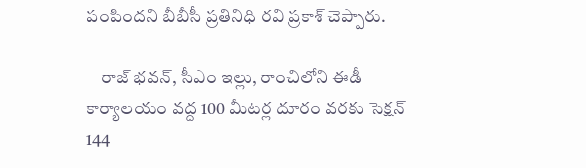పంపిందని బీబీసీ ప్రతినిధి రవి ప్రకాశ్ చెప్పారు.

    రాజ్ భవన్, సీఎం ఇల్లు, రాంచిలోని ఈడీ కార్యాలయం వద్ద 100 మీటర్ల దూరం వరకు సెక్షన్ 144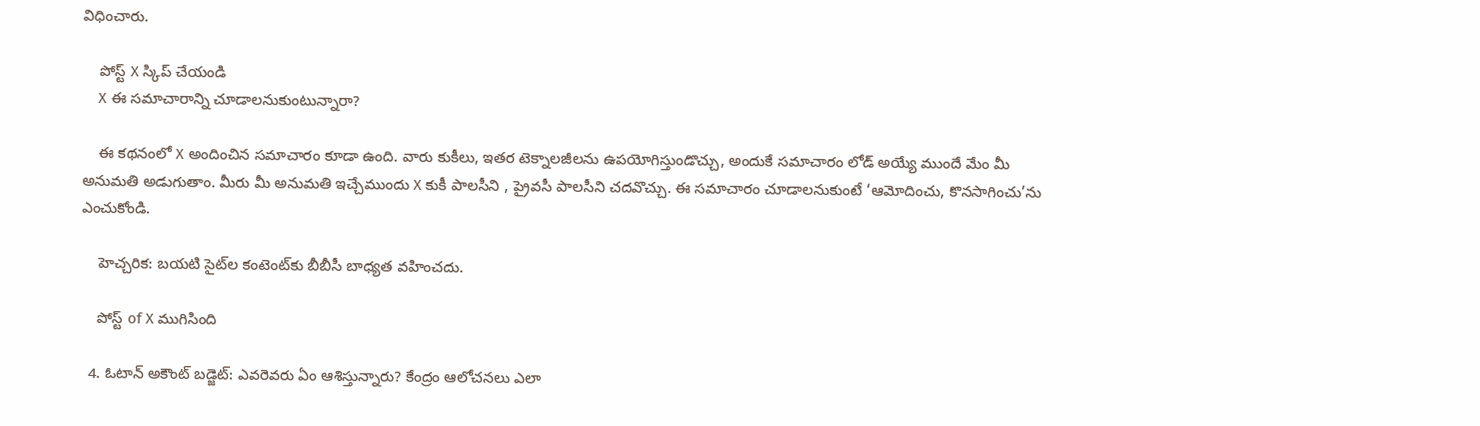విధించారు.

    పోస్ట్‌ X స్కిప్ చేయండి
    X ఈ సమాచారాన్ని చూడాలనుకుంటున్నారా?

    ఈ కథనంలో X అందించిన సమాచారం కూడా ఉంది. వారు కుకీలు, ఇతర టెక్నాలజీలను ఉపయోగిస్తుండొచ్చు, అందుకే సమాచారం లోడ్ అయ్యే ముందే మేం మీ అనుమతి అడుగుతాం. మీరు మీ అనుమతి ఇచ్చేముందు X కుకీ పాలసీని , ప్రైవసీ పాలసీని చదవొచ్చు. ఈ సమాచారం చూడాలనుకుంటే ‘ఆమోదించు, కొనసాగించు’ను ఎంచుకోండి.

    హెచ్చరిక: బయటి సైట్‌ల కంటెంట్‌కు బీబీసీ బాధ్యత వహించదు.

    పోస్ట్ of X ముగిసింది

  4. ఓటాన్ అకౌంట్ బడ్జెట్: ఎవరెవరు ఏం ఆశిస్తున్నారు? కేంద్రం ఆలోచనలు ఎలా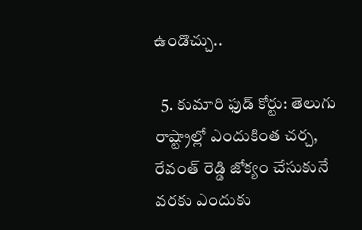ఉండొచ్చు..

  5. కుమారి ఫుడ్ కోర్టు: తెలుగు రాష్ట్రాల్లో ఎందుకింత చర్చ, రేవంత్ రెడ్డి జోక్యం చేసుకునే వరకు ఎందుకు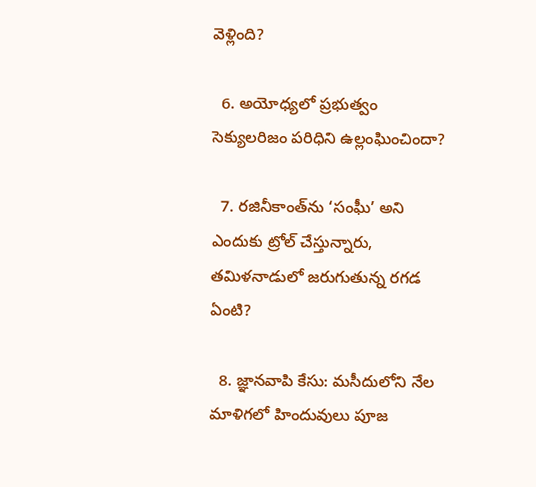వెళ్లింది?

  6. అయోధ్యలో ప్రభుత్వం సెక్యులరిజం పరిధిని ఉల్లంఘించిందా?

  7. రజినీకాంత్‌ను ‘సంఘీ’ అని ఎందుకు ట్రోల్ చేస్తున్నారు, తమిళనాడులో జరుగుతున్న రగడ ఏంటి?

  8. జ్ఞానవాపి కేసు: మసీదులోని నేల మాళిగలో హిందువులు పూజ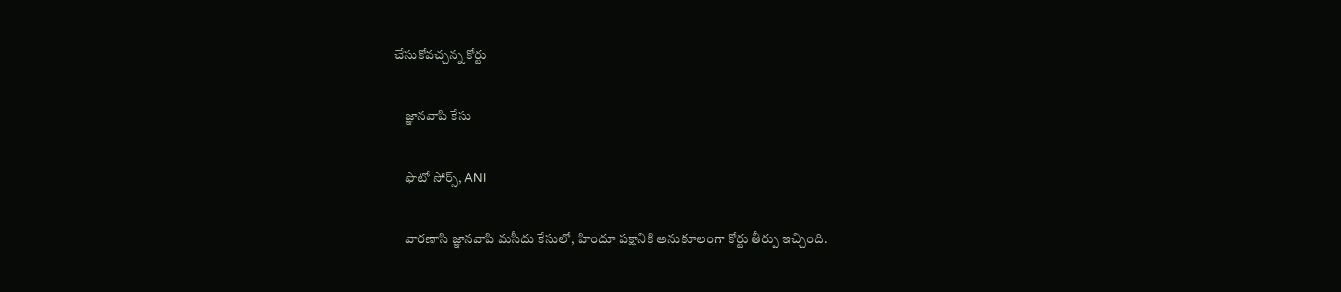చేసుకోవచ్చన్న కోర్టు

    జ్ఞానవాపి కేసు

    ఫొటో సోర్స్, ANI

    వారణాసి జ్ఞానవాపి మసీదు కేసులో, హిందూ పక్షానికి అనుకూలంగా కోర్టు తీర్పు ఇచ్చింది.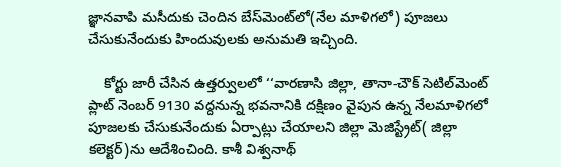జ్ఞానవాపి మసీదుకు చెందిన బేస్‌మెంట్‌లో(నేల మాళిగలో) పూజలు చేసుకునేందుకు హిందువులకు అనుమతి ఇచ్చింది.

    కోర్టు జారీ చేసిన ఉత్తర్వులలో ‘‘వారణాసి జిల్లా, తానా-చౌక్ సెటిల్‌మెంట్ ప్లాట్ నెంబర్ 9130 వద్దనున్న భవనానికి దక్షిణం వైపున ఉన్న నేలమాళిగలో పూజలకు చేసుకునేందుకు ఏర్పాట్లు చేయాలని జిల్లా మెజిస్ట్రేట్‌( జిల్లా కలెక్టర్)ను ఆదేశించింది. కాశీ విశ్వనాథ్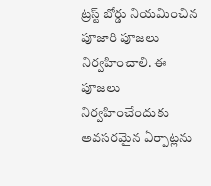ట్రస్ట్ బోర్డు నియమించిన పూజారి పూజలు నిర్వహించాలి. ఈ పూజలు నిర్వహించేందుకు అవసరమైన ఏర్పాట్లను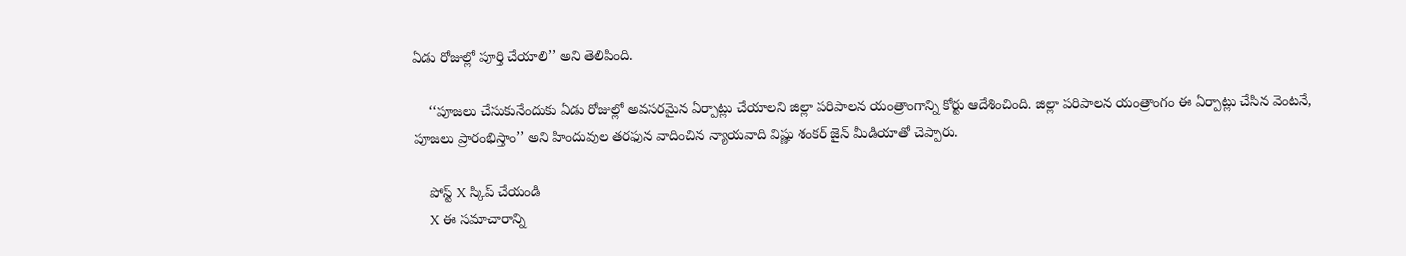ఏడు రోజుల్లో పూర్తి చేయాలి’’ అని తెలిపింది.

    ‘‘పూజలు చేసుకునేందుకు ఏడు రోజుల్లో అవసరమైన ఏర్పాట్లు చేయాలని జిల్లా పరిపాలన యంత్రాంగాన్ని కోర్టు ఆదేశించింది. జిల్లా పరిపాలన యంత్రాంగం ఈ ఏర్పాట్లు చేసిన వెంటనే, పూజలు ప్రారంభిస్తాం’’ అని హిందువుల తరఫున వాదించిన న్యాయవాది విష్ణు శంకర్ జైన్ మీడియాతో చెప్పారు.

    పోస్ట్‌ X స్కిప్ చేయండి
    X ఈ సమాచారాన్ని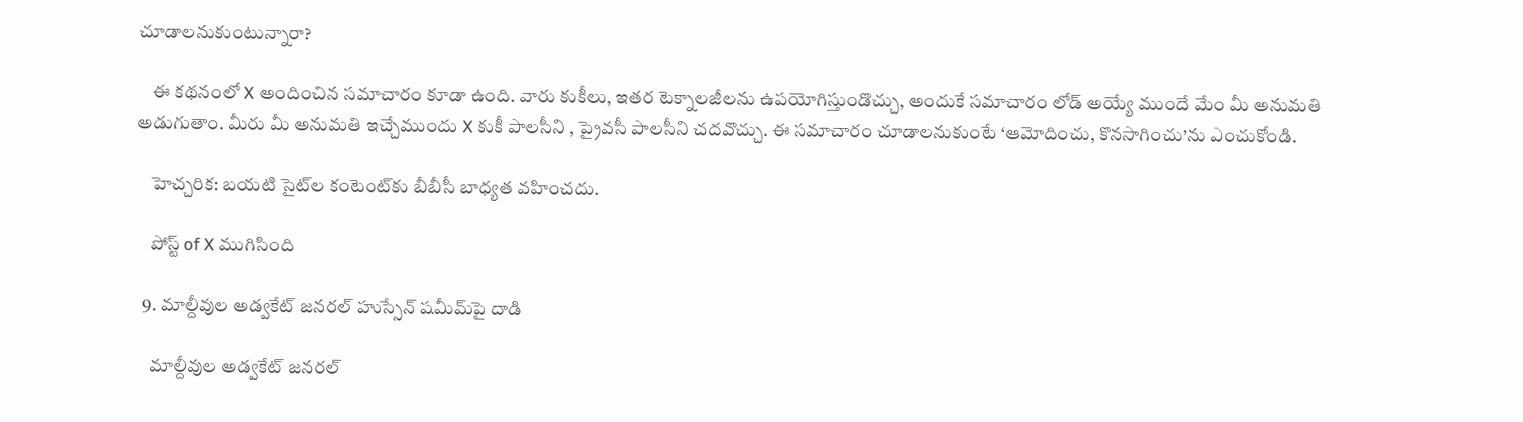చూడాలనుకుంటున్నారా?

    ఈ కథనంలో X అందించిన సమాచారం కూడా ఉంది. వారు కుకీలు, ఇతర టెక్నాలజీలను ఉపయోగిస్తుండొచ్చు, అందుకే సమాచారం లోడ్ అయ్యే ముందే మేం మీ అనుమతి అడుగుతాం. మీరు మీ అనుమతి ఇచ్చేముందు X కుకీ పాలసీని , ప్రైవసీ పాలసీని చదవొచ్చు. ఈ సమాచారం చూడాలనుకుంటే ‘ఆమోదించు, కొనసాగించు’ను ఎంచుకోండి.

    హెచ్చరిక: బయటి సైట్‌ల కంటెంట్‌కు బీబీసీ బాధ్యత వహించదు.

    పోస్ట్ of X ముగిసింది

  9. మాల్దీవుల అడ్వకేట్ జనరల్ హుస్సేన్ షమీమ్‌పై దాడి

    మాల్దీవుల అడ్వకేట్ జనరల్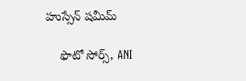హుస్సేన్ షమీమ్‌

    ఫొటో సోర్స్, ANI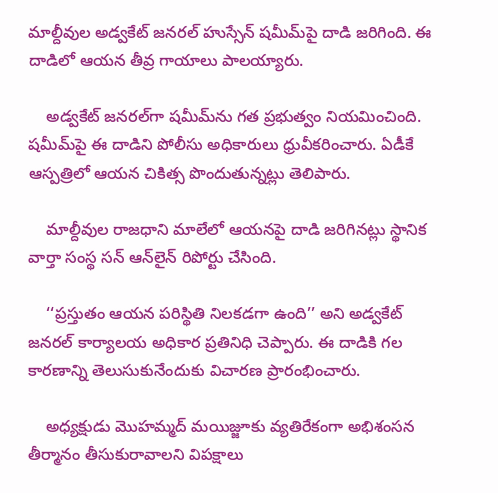మాల్దీవుల అడ్వకేట్ జనరల్ హుస్సేన్ షమీమ్‌పై దాడి జరిగింది. ఈ దాడిలో ఆయన తీవ్ర గాయాలు పాలయ్యారు.

    అడ్వకేట్ జనరల్‌గా షమీమ్‌ను గత ప్రభుత్వం నియమించింది. షమీమ్‌పై ఈ దాడిని పోలీసు అధికారులు ధ్రువీకరించారు. ఏడీకే ఆస్పత్రిలో ఆయన చికిత్స పొందుతున్నట్లు తెలిపారు.

    మాల్దీవుల రాజధాని మాలే‌లో ఆయనపై దాడి జరిగినట్లు స్థానిక వార్తా సంస్థ సన్ ఆన్‌లైన్ రిపోర్టు చేసింది.

    ‘‘ప్రస్తుతం ఆయన పరిస్థితి నిలకడగా ఉంది’’ అని అడ్వకేట్ జనరల్ కార్యాలయ అధికార ప్రతినిధి చెప్పారు. ఈ దాడికి గల కారణాన్ని తెలుసుకునేందుకు విచారణ ప్రారంభించారు.

    అధ్యక్షుడు మొహమ్మద్ మయిజ్జూకు వ్యతిరేకంగా అభిశంసన తీర్మానం తీసుకురావాలని విపక్షాలు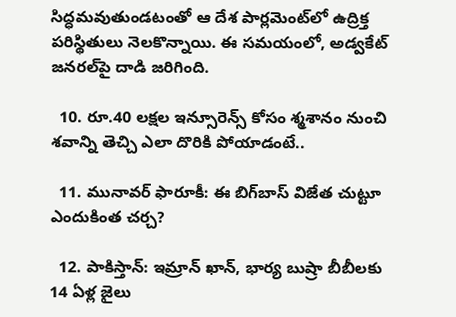సిద్ధమవుతుండటంతో ఆ దేశ పార్లమెంట్‌లో ఉద్రిక్త పరిస్థితులు నెలకొన్నాయి. ఈ సమయంలో, అడ్వకేట్ జనరల్‌పై దాడి జరిగింది.

  10. రూ.40 లక్షల ఇన్సూరెన్స్ కోసం శ్మశానం నుంచి శవాన్ని తెచ్చి ఎలా దొరికి పోయాడంటే..

  11. మునావర్ ఫారూకీ: ఈ బిగ్‌బాస్ విజేత చుట్టూ ఎందుకింత చర్చ?

  12. పాకిస్తాన్: ఇమ్రాన్ ఖాన్, భార్య బుష్రా బీబీలకు 14 ఏళ్ల జైలు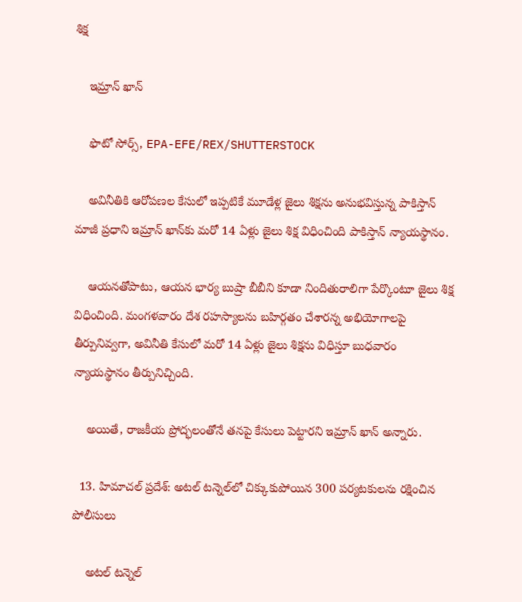శిక్ష

    ఇమ్రాన్ ఖాన్

    ఫొటో సోర్స్, EPA-EFE/REX/SHUTTERSTOCK

    అవినీతికి ఆరోపణల కేసులో ఇప్పటికే మూడేళ్ల జైలు శిక్షను అనుభవిస్తున్న పాకిస్తాన్ మాజీ ప్రధాని ఇమ్రాన్ ఖాన్‌కు మరో 14 ఏళ్లు జైలు శిక్ష విధించింది పాకిస్తాన్ న్యాయస్థానం.

    ఆయనతోపాటు, ఆయన భార్య బుష్రా బీబీని కూడా నిందితురాలిగా పేర్కొంటూ జైలు శిక్ష విధించింది. మంగళవారం దేశ రహస్యాలను బహిర్గతం చేశారన్న అభియోగాలపై తీర్పునివ్వగా, అవినీతి కేసులో మరో 14 ఏళ్లు జైలు శిక్షను విధిస్తూ బుధవారం న్యాయస్థానం తీర్పునిచ్చింది.

    అయితే, రాజకీయ ప్రోద్భలంతోనే తనపై కేసులు పెట్టారని ఇమ్రాన్ ఖాన్ అన్నారు.

  13. హిమాచల్ ప్రదేశ్: అటల్ టన్నెల్‌లో చిక్కుకుపోయిన 300 పర్యటకులను రక్షించిన పోలీసులు

    అటల్ టన్నెల్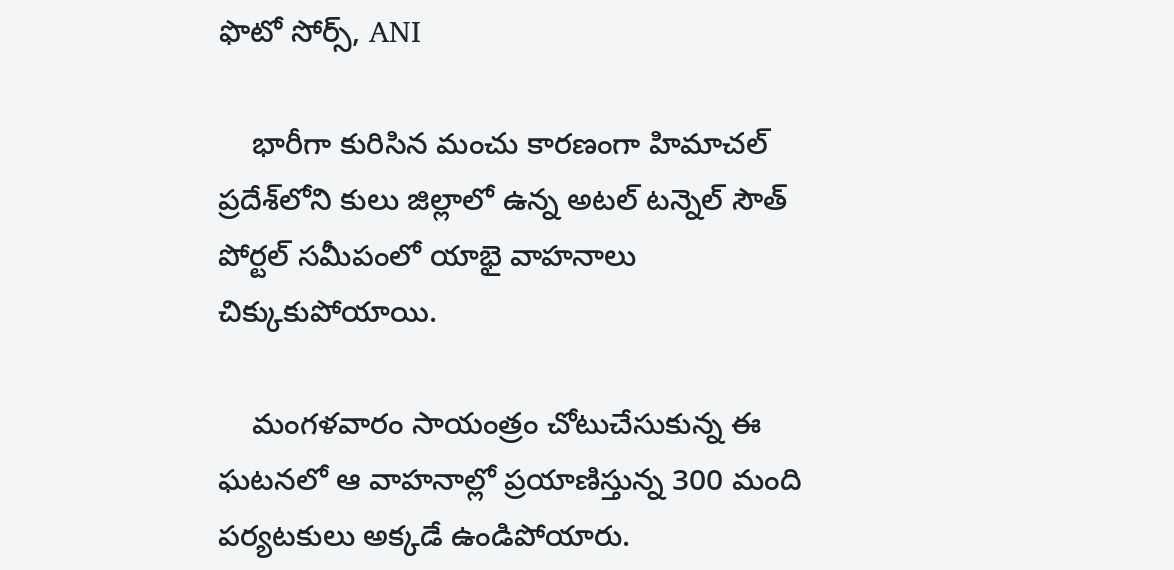ఫొటో సోర్స్, ANI

    భారీగా కురిసిన మంచు కారణంగా హిమాచల్ ప్రదేశ్‌లోని కులు జిల్లాలో ఉన్న అటల్ టన్నెల్ సౌత్ పోర్టల్ సమీపంలో యాభై వాహనాలు చిక్కుకుపోయాయి.

    మంగళవారం సాయంత్రం చోటుచేసుకున్న ఈ ఘటనలో ఆ వాహనాల్లో ప్రయాణిస్తున్న 300 మంది పర్యటకులు అక్కడే ఉండిపోయారు.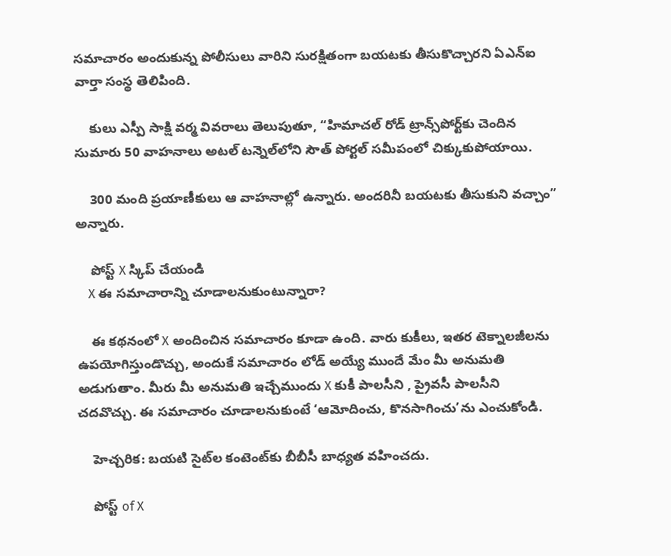సమాచారం అందుకున్న పోలీసులు వారిని సురక్షితంగా బయటకు తీసుకొచ్చారని ఏఎన్ఐ వార్తా సంస్థ తెలిపింది.

    కులు ఎస్పీ సాక్షి వర్మ వివరాలు తెలుపుతూ, “హిమాచల్ రోడ్ ట్రాన్స్‌పోర్ట్‌కు చెందిన సుమారు 50 వాహనాలు అటల్ టన్నెల్‌లోని సౌత్ పోర్టల్ సమీపంలో చిక్కుకుపోయాయి.

    300 మంది ప్రయాణీకులు ఆ వాహనాల్లో ఉన్నారు. అందరినీ బయటకు తీసుకుని వచ్చాం” అన్నారు.

    పోస్ట్‌ X స్కిప్ చేయండి
    X ఈ సమాచారాన్ని చూడాలనుకుంటున్నారా?

    ఈ కథనంలో X అందించిన సమాచారం కూడా ఉంది. వారు కుకీలు, ఇతర టెక్నాలజీలను ఉపయోగిస్తుండొచ్చు, అందుకే సమాచారం లోడ్ అయ్యే ముందే మేం మీ అనుమతి అడుగుతాం. మీరు మీ అనుమతి ఇచ్చేముందు X కుకీ పాలసీని , ప్రైవసీ పాలసీని చదవొచ్చు. ఈ సమాచారం చూడాలనుకుంటే ‘ఆమోదించు, కొనసాగించు’ను ఎంచుకోండి.

    హెచ్చరిక: బయటి సైట్‌ల కంటెంట్‌కు బీబీసీ బాధ్యత వహించదు.

    పోస్ట్ of X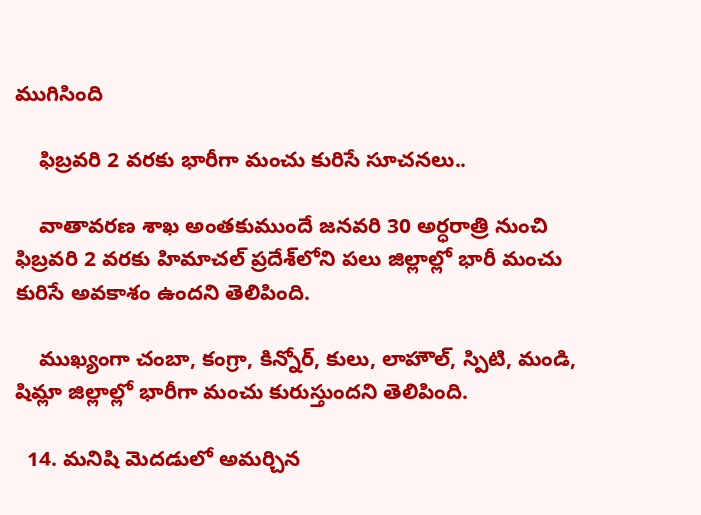ముగిసింది

    ఫిబ్రవరి 2 వరకు భారీగా మంచు కురిసే సూచనలు..

    వాతావరణ శాఖ అంతకుముందే జనవరి 30 అర్ధరాత్రి నుంచి ఫిబ్రవరి 2 వరకు హిమాచల్ ప్రదేశ్‌లోని పలు జిల్లాల్లో భారీ మంచు కురిసే అవకాశం ఉందని తెలిపింది.

    ముఖ్యంగా చంబా, కంగ్రా, కిన్నోర్, కులు, లాహౌల్, స్పిటి, మండి, షిమ్లా జిల్లాల్లో భారీగా మంచు కురుస్తుందని తెలిపింది.

  14. మనిషి మెదడులో అమర్చిన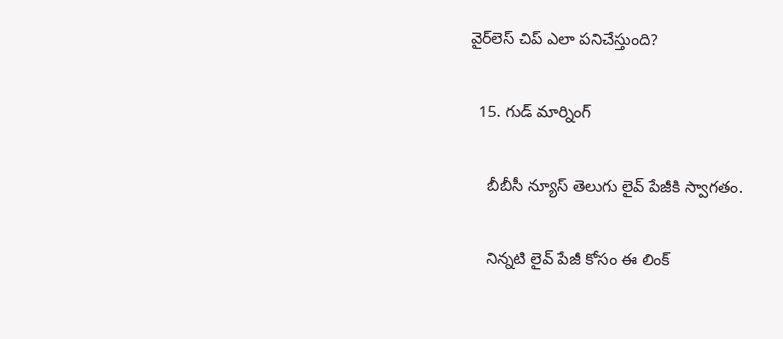వైర్‌లెస్ చిప్‌ ఎలా పనిచేస్తుంది?

  15. గుడ్ మార్నింగ్

    బీబీసీ న్యూస్ తెలుగు లైవ్ పేజీకి స్వాగతం.

    నిన్నటి లైవ్ పేజీ కోసం ఈ లింక్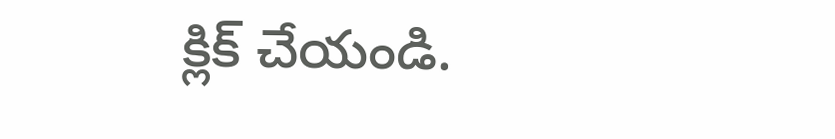క్లిక్ చేయండి.